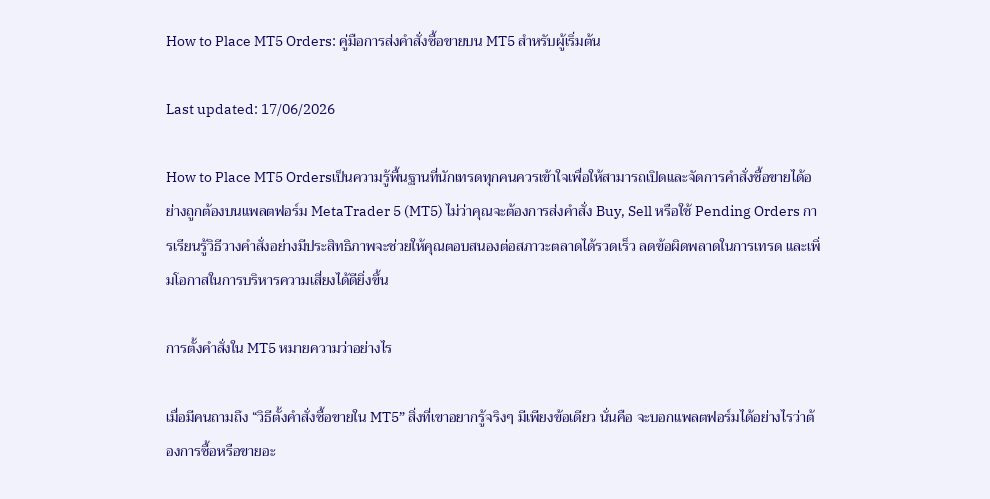How to Place MT5 Orders: คู่มือการส่งคำสั่งซื้อขายบน MT5 สำหรับผู้เริ่มต้น

Last updated: 17/06/2026

How to Place MT5 Ordersเป็นความรู้พื้นฐานที่นักเทรดทุกคนควรเข้าใจเพื่อให้สามารถเปิดและจัดการคำสั่งซื้อขายได้อย่างถูกต้องบนแพลตฟอร์ม MetaTrader 5 (MT5) ไม่ว่าคุณจะต้องการส่งคำสั่ง Buy, Sell หรือใช้ Pending Orders การเรียนรู้วิธีวางคำสั่งอย่างมีประสิทธิภาพจะช่วยให้คุณตอบสนองต่อสภาวะตลาดได้รวดเร็ว ลดข้อผิดพลาดในการเทรด และเพิ่มโอกาสในการบริหารความเสี่ยงได้ดียิ่งขึ้น

การตั้งคำสั่งใน MT5 หมายความว่าอย่างไร

เมื่อมีคนถามถึง “วิธีตั้งคำสั่งซื้อขายใน MT5” สิ่งที่เขาอยากรู้จริงๆ มีเพียงข้อเดียว นั่นคือ จะบอกแพลตฟอร์มได้อย่างไรว่าต้องการซื้อหรือขายอะ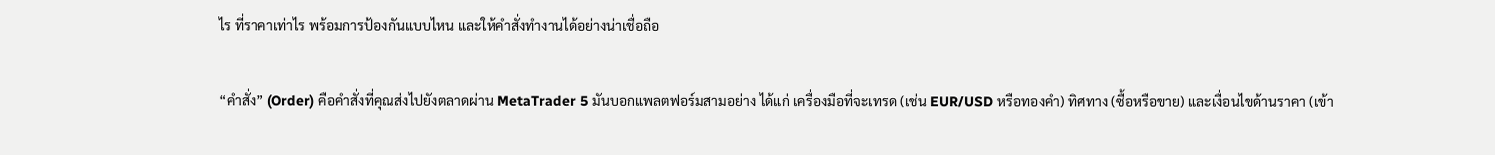ไร ที่ราคาเท่าไร พร้อมการป้องกันแบบไหน และให้คำสั่งทำงานได้อย่างน่าเชื่อถือ

“คำสั่ง” (Order) คือคำสั่งที่คุณส่งไปยังตลาดผ่าน MetaTrader 5 มันบอกแพลตฟอร์มสามอย่าง ได้แก่ เครื่องมือที่จะเทรด (เช่น EUR/USD หรือทองคำ) ทิศทาง (ซื้อหรือขาย) และเงื่อนไขด้านราคา (เข้า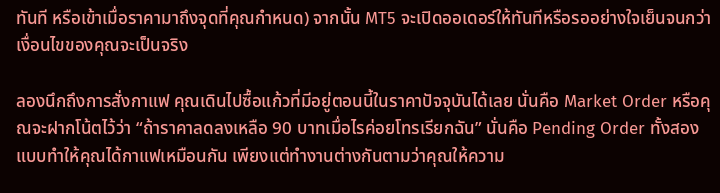ทันที หรือเข้าเมื่อราคามาถึงจุดที่คุณกำหนด) จากนั้น MT5 จะเปิดออเดอร์ให้ทันทีหรือรออย่างใจเย็นจนกว่าเงื่อนไขของคุณจะเป็นจริง

ลองนึกถึงการสั่งกาแฟ คุณเดินไปซื้อแก้วที่มีอยู่ตอนนี้ในราคาปัจจุบันได้เลย นั่นคือ Market Order หรือคุณจะฝากโน้ตไว้ว่า “ถ้าราคาลดลงเหลือ 90 บาทเมื่อไรค่อยโทรเรียกฉัน” นั่นคือ Pending Order ทั้งสองแบบทำให้คุณได้กาแฟเหมือนกัน เพียงแต่ทำงานต่างกันตามว่าคุณให้ความ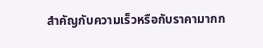สำคัญกับความเร็วหรือกับราคามากก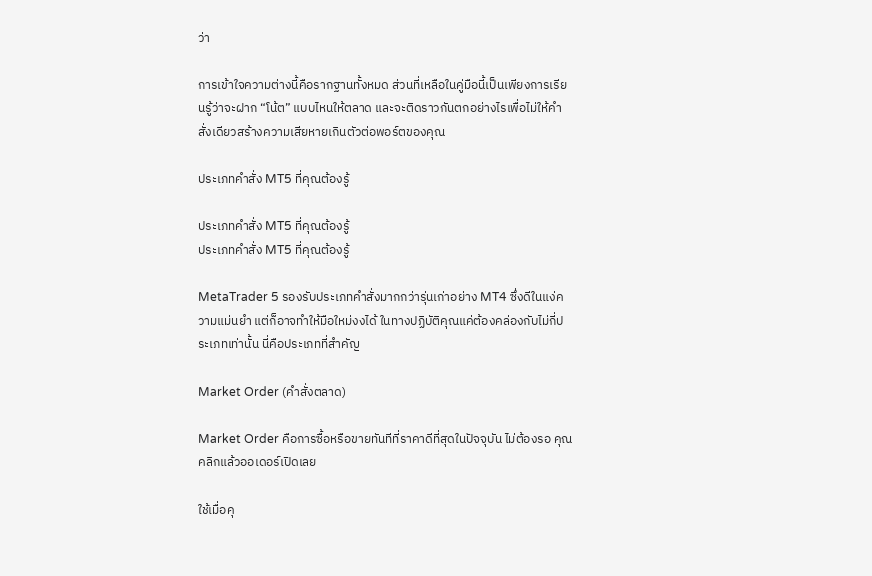ว่า

การเข้าใจความต่างนี้คือรากฐานทั้งหมด ส่วนที่เหลือในคู่มือนี้เป็นเพียงการเรียนรู้ว่าจะฝาก “โน้ต” แบบไหนให้ตลาด และจะติดราวกันตกอย่างไรเพื่อไม่ให้คำสั่งเดียวสร้างความเสียหายเกินตัวต่อพอร์ตของคุณ

ประเภทคำสั่ง MT5 ที่คุณต้องรู้

ประเภทคำสั่ง MT5 ที่คุณต้องรู้
ประเภทคำสั่ง MT5 ที่คุณต้องรู้

MetaTrader 5 รองรับประเภทคำสั่งมากกว่ารุ่นเก่าอย่าง MT4 ซึ่งดีในแง่ความแม่นยำ แต่ก็อาจทำให้มือใหม่งงได้ ในทางปฏิบัติคุณแค่ต้องคล่องกับไม่กี่ประเภทเท่านั้น นี่คือประเภทที่สำคัญ

Market Order (คำสั่งตลาด)

Market Order คือการซื้อหรือขายทันทีที่ราคาดีที่สุดในปัจจุบัน ไม่ต้องรอ คุณคลิกแล้วออเดอร์เปิดเลย

ใช้เมื่อคุ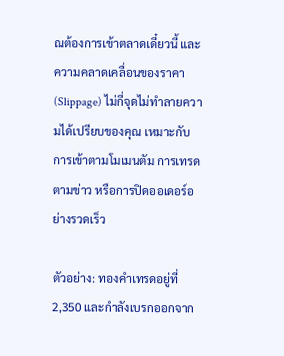ณต้องการเข้าตลาดเดี๋ยวนี้ และความคลาดเคลื่อนของราคา (Slippage) ไม่กี่จุดไม่ทำลายความได้เปรียบของคุณ เหมาะกับการเข้าตามโมเมนตัม การเทรดตามข่าว หรือการปิดออเดอร์อย่างรวดเร็ว

ตัวอย่าง: ทองคำเทรดอยู่ที่ 2,350 และกำลังเบรกออกจาก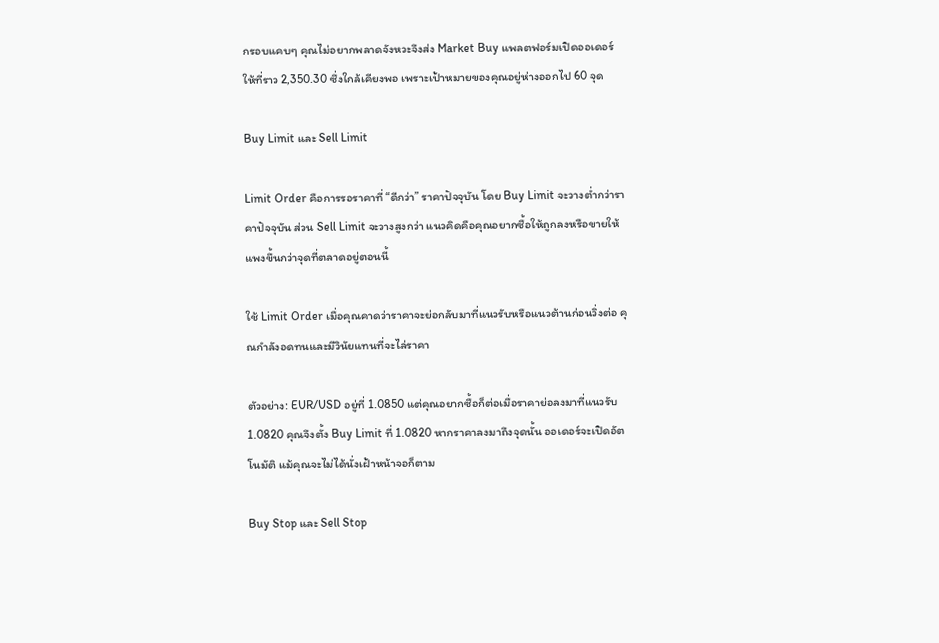กรอบแคบๆ คุณไม่อยากพลาดจังหวะจึงส่ง Market Buy แพลตฟอร์มเปิดออเดอร์ให้ที่ราว 2,350.30 ซึ่งใกล้เคียงพอ เพราะเป้าหมายของคุณอยู่ห่างออกไป 60 จุด

Buy Limit และ Sell Limit

Limit Order คือการรอราคาที่ “ดีกว่า” ราคาปัจจุบัน โดย Buy Limit จะวางต่ำกว่าราคาปัจจุบัน ส่วน Sell Limit จะวางสูงกว่า แนวคิดคือคุณอยากซื้อให้ถูกลงหรือขายให้แพงขึ้นกว่าจุดที่ตลาดอยู่ตอนนี้

ใช้ Limit Order เมื่อคุณคาดว่าราคาจะย่อกลับมาที่แนวรับหรือแนวต้านก่อนวิ่งต่อ คุณกำลังอดทนและมีวินัยแทนที่จะไล่ราคา

ตัวอย่าง: EUR/USD อยู่ที่ 1.0850 แต่คุณอยากซื้อก็ต่อเมื่อราคาย่อลงมาที่แนวรับ 1.0820 คุณจึงตั้ง Buy Limit ที่ 1.0820 หากราคาลงมาถึงจุดนั้น ออเดอร์จะเปิดอัตโนมัติ แม้คุณจะไม่ได้นั่งเฝ้าหน้าจอก็ตาม

Buy Stop และ Sell Stop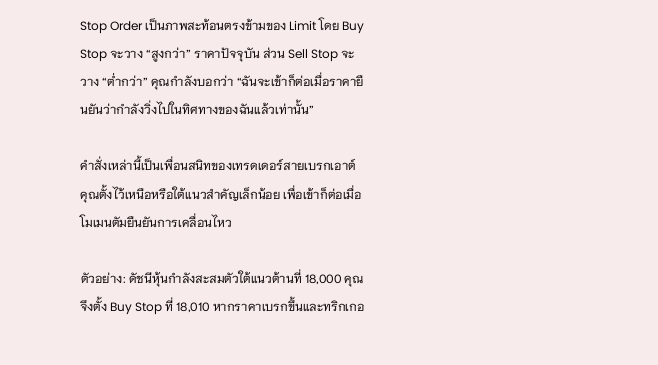Stop Order เป็นภาพสะท้อนตรงข้ามของ Limit โดย Buy Stop จะวาง “สูงกว่า” ราคาปัจจุบัน ส่วน Sell Stop จะวาง “ต่ำกว่า” คุณกำลังบอกว่า “ฉันจะเข้าก็ต่อเมื่อราคายืนยันว่ากำลังวิ่งไปในทิศทางของฉันแล้วเท่านั้น”

คำสั่งเหล่านี้เป็นเพื่อนสนิทของเทรดเดอร์สายเบรกเอาต์ คุณตั้งไว้เหนือหรือใต้แนวสำคัญเล็กน้อย เพื่อเข้าก็ต่อเมื่อโมเมนตัมยืนยันการเคลื่อนไหว

ตัวอย่าง: ดัชนีหุ้นกำลังสะสมตัวใต้แนวต้านที่ 18,000 คุณจึงตั้ง Buy Stop ที่ 18,010 หากราคาเบรกขึ้นและทริกเกอ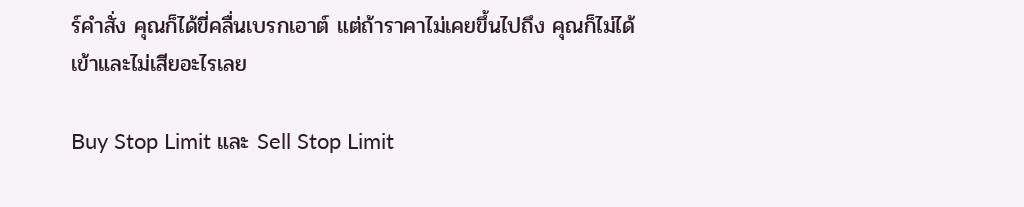ร์คำสั่ง คุณก็ได้ขี่คลื่นเบรกเอาต์ แต่ถ้าราคาไม่เคยขึ้นไปถึง คุณก็ไม่ได้เข้าและไม่เสียอะไรเลย

Buy Stop Limit และ Sell Stop Limit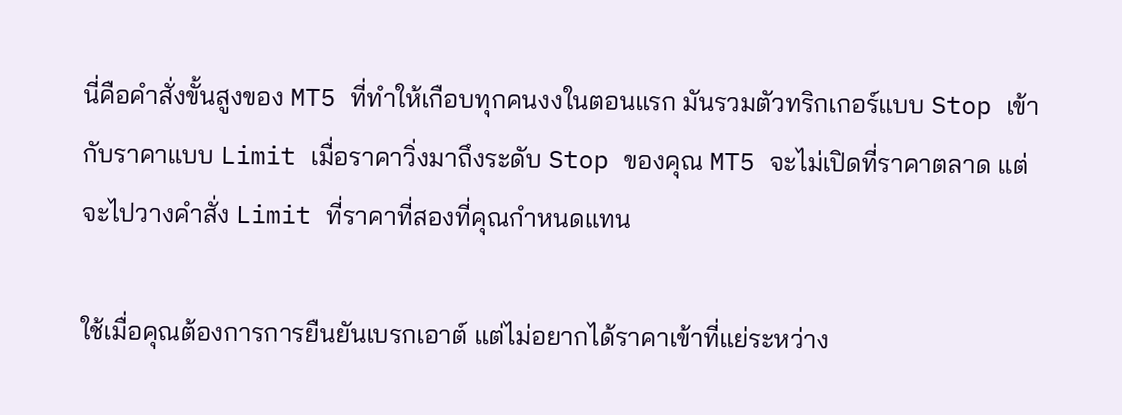นี่คือคำสั่งขั้นสูงของ MT5 ที่ทำให้เกือบทุกคนงงในตอนแรก มันรวมตัวทริกเกอร์แบบ Stop เข้ากับราคาแบบ Limit เมื่อราคาวิ่งมาถึงระดับ Stop ของคุณ MT5 จะไม่เปิดที่ราคาตลาด แต่จะไปวางคำสั่ง Limit ที่ราคาที่สองที่คุณกำหนดแทน

ใช้เมื่อคุณต้องการการยืนยันเบรกเอาต์ แต่ไม่อยากได้ราคาเข้าที่แย่ระหว่าง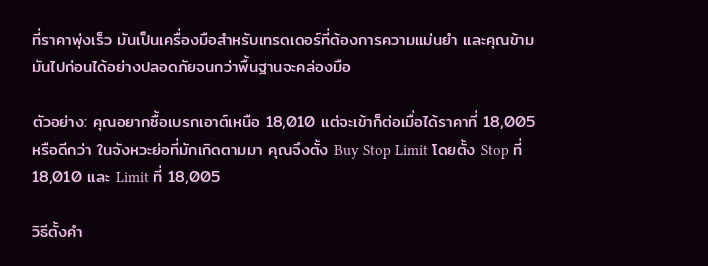ที่ราคาพุ่งเร็ว มันเป็นเครื่องมือสำหรับเทรดเดอร์ที่ต้องการความแม่นยำ และคุณข้ามมันไปก่อนได้อย่างปลอดภัยจนกว่าพื้นฐานจะคล่องมือ

ตัวอย่าง: คุณอยากซื้อเบรกเอาต์เหนือ 18,010 แต่จะเข้าก็ต่อเมื่อได้ราคาที่ 18,005 หรือดีกว่า ในจังหวะย่อที่มักเกิดตามมา คุณจึงตั้ง Buy Stop Limit โดยตั้ง Stop ที่ 18,010 และ Limit ที่ 18,005

วิธีตั้งคำ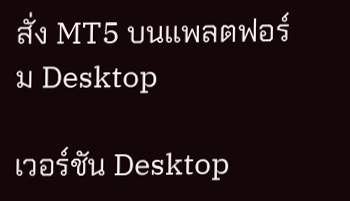สั่ง MT5 บนแพลตฟอร์ม Desktop

เวอร์ชัน Desktop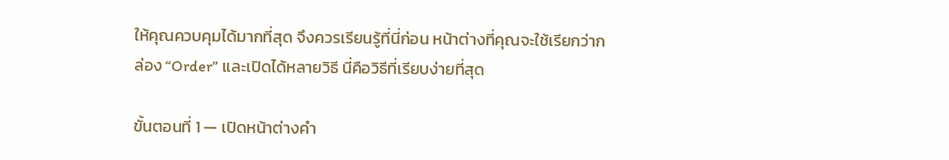ให้คุณควบคุมได้มากที่สุด จึงควรเรียนรู้ที่นี่ก่อน หน้าต่างที่คุณจะใช้เรียกว่ากล่อง “Order” และเปิดได้หลายวิธี นี่คือวิธีที่เรียบง่ายที่สุด

ขั้นตอนที่ 1 — เปิดหน้าต่างคำ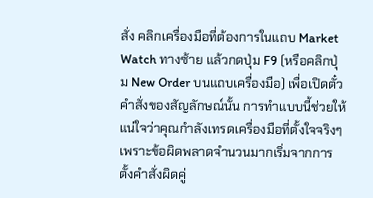สั่ง คลิกเครื่องมือที่ต้องการในแถบ Market Watch ทางซ้าย แล้วกดปุ่ม F9 (หรือคลิกปุ่ม New Order บนแถบเครื่องมือ) เพื่อเปิดตั๋วคำสั่งของสัญลักษณ์นั้น การทำแบบนี้ช่วยให้แน่ใจว่าคุณกำลังเทรดเครื่องมือที่ตั้งใจจริงๆ เพราะข้อผิดพลาดจำนวนมากเริ่มจากการตั้งคำสั่งผิดคู่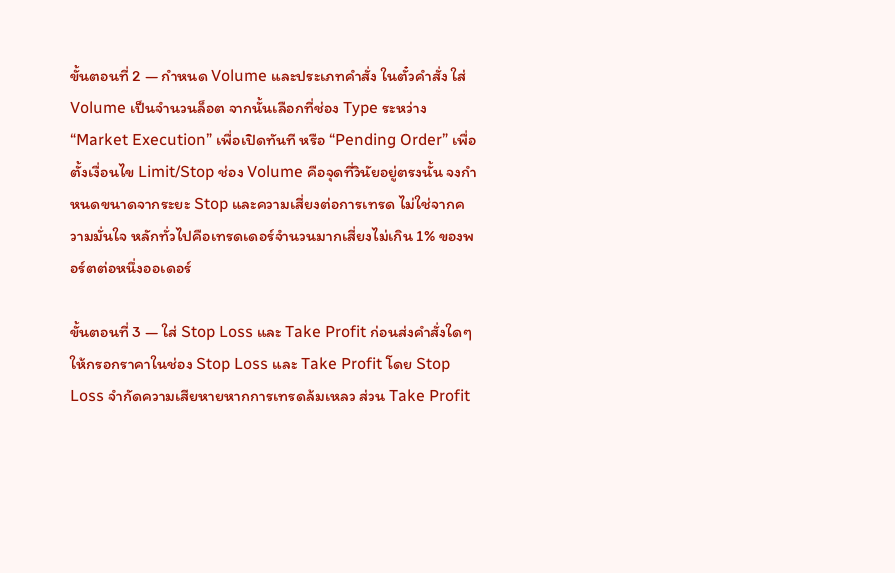ขั้นตอนที่ 2 — กำหนด Volume และประเภทคำสั่ง ในตั๋วคำสั่ง ใส่ Volume เป็นจำนวนล็อต จากนั้นเลือกที่ช่อง Type ระหว่าง “Market Execution” เพื่อเปิดทันที หรือ “Pending Order” เพื่อตั้งเงื่อนไข Limit/Stop ช่อง Volume คือจุดที่วินัยอยู่ตรงนั้น จงกำหนดขนาดจากระยะ Stop และความเสี่ยงต่อการเทรด ไม่ใช่จากความมั่นใจ หลักทั่วไปคือเทรดเดอร์จำนวนมากเสี่ยงไม่เกิน 1% ของพอร์ตต่อหนึ่งออเดอร์

ขั้นตอนที่ 3 — ใส่ Stop Loss และ Take Profit ก่อนส่งคำสั่งใดๆ ให้กรอกราคาในช่อง Stop Loss และ Take Profit โดย Stop Loss จำกัดความเสียหายหากการเทรดล้มเหลว ส่วน Take Profit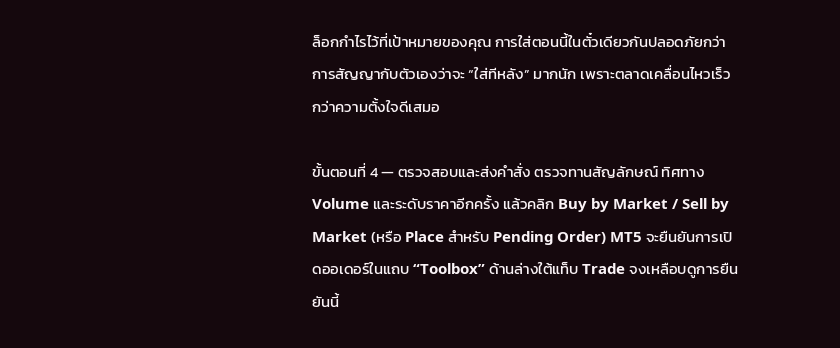ล็อกกำไรไว้ที่เป้าหมายของคุณ การใส่ตอนนี้ในตั๋วเดียวกันปลอดภัยกว่าการสัญญากับตัวเองว่าจะ “ใส่ทีหลัง” มากนัก เพราะตลาดเคลื่อนไหวเร็วกว่าความตั้งใจดีเสมอ

ขั้นตอนที่ 4 — ตรวจสอบและส่งคำสั่ง ตรวจทานสัญลักษณ์ ทิศทาง Volume และระดับราคาอีกครั้ง แล้วคลิก Buy by Market / Sell by Market (หรือ Place สำหรับ Pending Order) MT5 จะยืนยันการเปิดออเดอร์ในแถบ “Toolbox” ด้านล่างใต้แท็บ Trade จงเหลือบดูการยืนยันนี้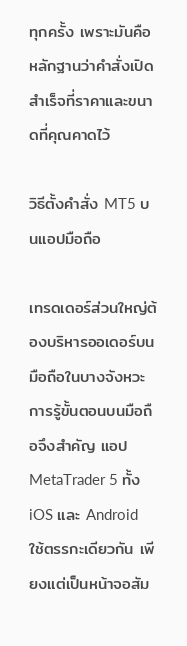ทุกครั้ง เพราะมันคือหลักฐานว่าคำสั่งเปิดสำเร็จที่ราคาและขนาดที่คุณคาดไว้

วิธีตั้งคำสั่ง MT5 บนแอปมือถือ

เทรดเดอร์ส่วนใหญ่ต้องบริหารออเดอร์บนมือถือในบางจังหวะ การรู้ขั้นตอนบนมือถือจึงสำคัญ แอป MetaTrader 5 ทั้ง iOS และ Android ใช้ตรรกะเดียวกัน เพียงแต่เป็นหน้าจอสัม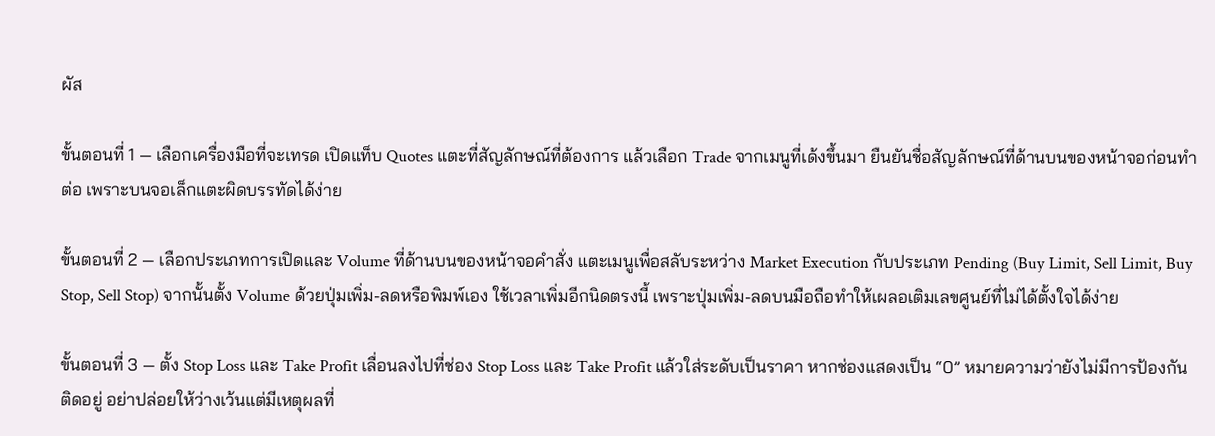ผัส

ขั้นตอนที่ 1 — เลือกเครื่องมือที่จะเทรด เปิดแท็บ Quotes แตะที่สัญลักษณ์ที่ต้องการ แล้วเลือก Trade จากเมนูที่เด้งขึ้นมา ยืนยันชื่อสัญลักษณ์ที่ด้านบนของหน้าจอก่อนทำต่อ เพราะบนจอเล็กแตะผิดบรรทัดได้ง่าย

ขั้นตอนที่ 2 — เลือกประเภทการเปิดและ Volume ที่ด้านบนของหน้าจอคำสั่ง แตะเมนูเพื่อสลับระหว่าง Market Execution กับประเภท Pending (Buy Limit, Sell Limit, Buy Stop, Sell Stop) จากนั้นตั้ง Volume ด้วยปุ่มเพิ่ม-ลดหรือพิมพ์เอง ใช้เวลาเพิ่มอีกนิดตรงนี้ เพราะปุ่มเพิ่ม-ลดบนมือถือทำให้เผลอเติมเลขศูนย์ที่ไม่ได้ตั้งใจได้ง่าย

ขั้นตอนที่ 3 — ตั้ง Stop Loss และ Take Profit เลื่อนลงไปที่ช่อง Stop Loss และ Take Profit แล้วใส่ระดับเป็นราคา หากช่องแสดงเป็น “0” หมายความว่ายังไม่มีการป้องกันติดอยู่ อย่าปล่อยให้ว่างเว้นแต่มีเหตุผลที่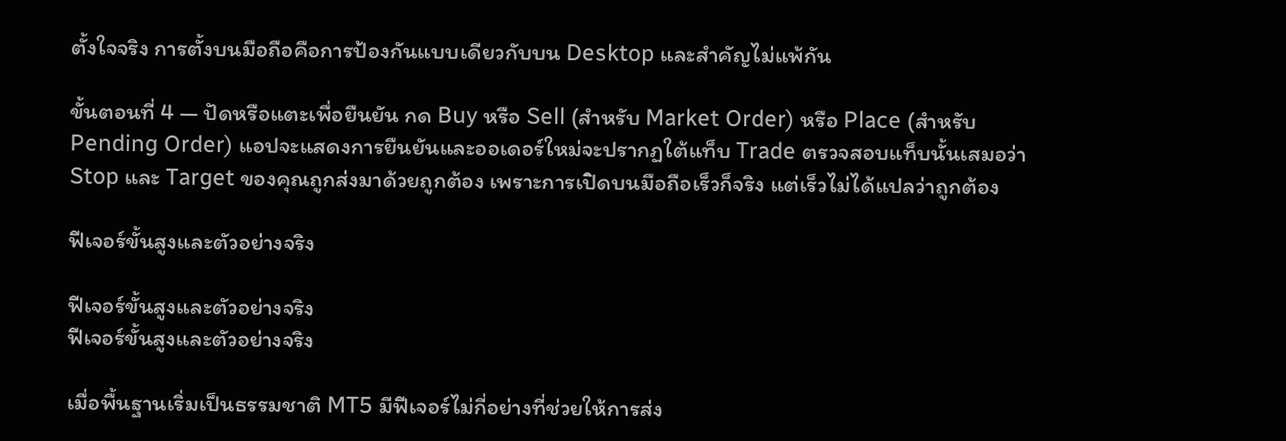ตั้งใจจริง การตั้งบนมือถือคือการป้องกันแบบเดียวกับบน Desktop และสำคัญไม่แพ้กัน

ขั้นตอนที่ 4 — ปัดหรือแตะเพื่อยืนยัน กด Buy หรือ Sell (สำหรับ Market Order) หรือ Place (สำหรับ Pending Order) แอปจะแสดงการยืนยันและออเดอร์ใหม่จะปรากฏใต้แท็บ Trade ตรวจสอบแท็บนั้นเสมอว่า Stop และ Target ของคุณถูกส่งมาด้วยถูกต้อง เพราะการเปิดบนมือถือเร็วก็จริง แต่เร็วไม่ได้แปลว่าถูกต้อง

ฟีเจอร์ขั้นสูงและตัวอย่างจริง

ฟีเจอร์ขั้นสูงและตัวอย่างจริง
ฟีเจอร์ขั้นสูงและตัวอย่างจริง

เมื่อพื้นฐานเริ่มเป็นธรรมชาติ MT5 มีฟีเจอร์ไม่กี่อย่างที่ช่วยให้การส่ง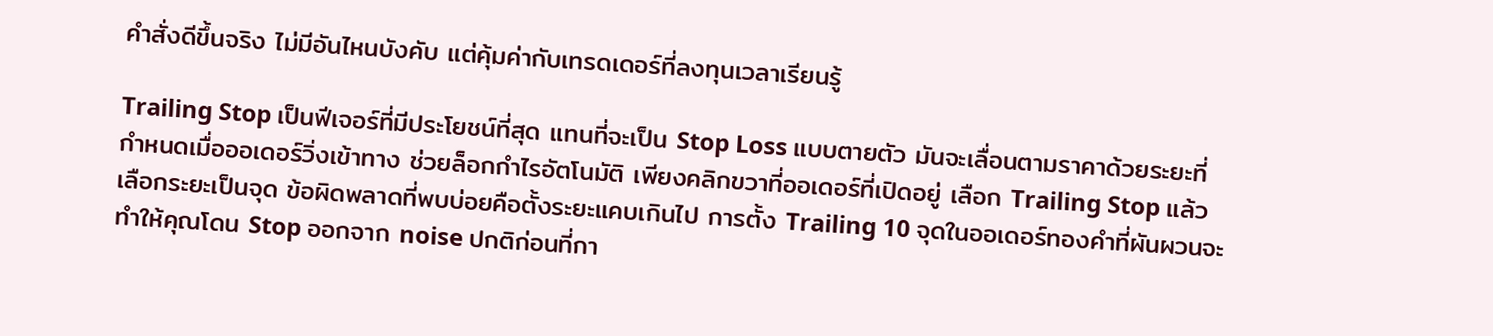คำสั่งดีขึ้นจริง ไม่มีอันไหนบังคับ แต่คุ้มค่ากับเทรดเดอร์ที่ลงทุนเวลาเรียนรู้

Trailing Stop เป็นฟีเจอร์ที่มีประโยชน์ที่สุด แทนที่จะเป็น Stop Loss แบบตายตัว มันจะเลื่อนตามราคาด้วยระยะที่กำหนดเมื่อออเดอร์วิ่งเข้าทาง ช่วยล็อกกำไรอัตโนมัติ เพียงคลิกขวาที่ออเดอร์ที่เปิดอยู่ เลือก Trailing Stop แล้วเลือกระยะเป็นจุด ข้อผิดพลาดที่พบบ่อยคือตั้งระยะแคบเกินไป การตั้ง Trailing 10 จุดในออเดอร์ทองคำที่ผันผวนจะทำให้คุณโดน Stop ออกจาก noise ปกติก่อนที่กา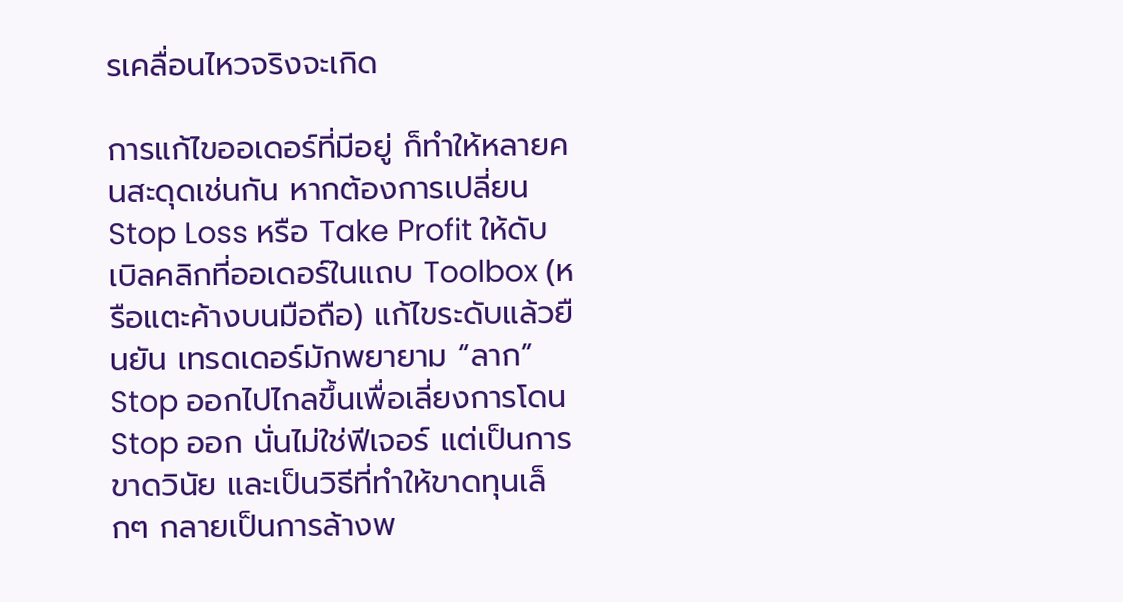รเคลื่อนไหวจริงจะเกิด

การแก้ไขออเดอร์ที่มีอยู่ ก็ทำให้หลายคนสะดุดเช่นกัน หากต้องการเปลี่ยน Stop Loss หรือ Take Profit ให้ดับเบิลคลิกที่ออเดอร์ในแถบ Toolbox (หรือแตะค้างบนมือถือ) แก้ไขระดับแล้วยืนยัน เทรดเดอร์มักพยายาม “ลาก” Stop ออกไปไกลขึ้นเพื่อเลี่ยงการโดน Stop ออก นั่นไม่ใช่ฟีเจอร์ แต่เป็นการขาดวินัย และเป็นวิธีที่ทำให้ขาดทุนเล็กๆ กลายเป็นการล้างพ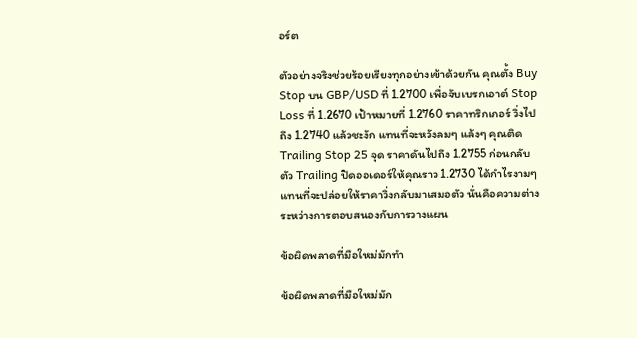อร์ต

ตัวอย่างจริงช่วยร้อยเรียงทุกอย่างเข้าด้วยกัน คุณตั้ง Buy Stop บน GBP/USD ที่ 1.2700 เพื่อจับเบรกเอาต์ Stop Loss ที่ 1.2670 เป้าหมายที่ 1.2760 ราคาทริกเกอร์ วิ่งไปถึง 1.2740 แล้วชะงัก แทนที่จะหวังลมๆ แล้งๆ คุณติด Trailing Stop 25 จุด ราคาดันไปถึง 1.2755 ก่อนกลับตัว Trailing ปิดออเดอร์ให้คุณราว 1.2730 ได้กำไรงามๆ แทนที่จะปล่อยให้ราคาวิ่งกลับมาเสมอตัว นั่นคือความต่างระหว่างการตอบสนองกับการวางแผน

ข้อผิดพลาดที่มือใหม่มักทำ

ข้อผิดพลาดที่มือใหม่มัก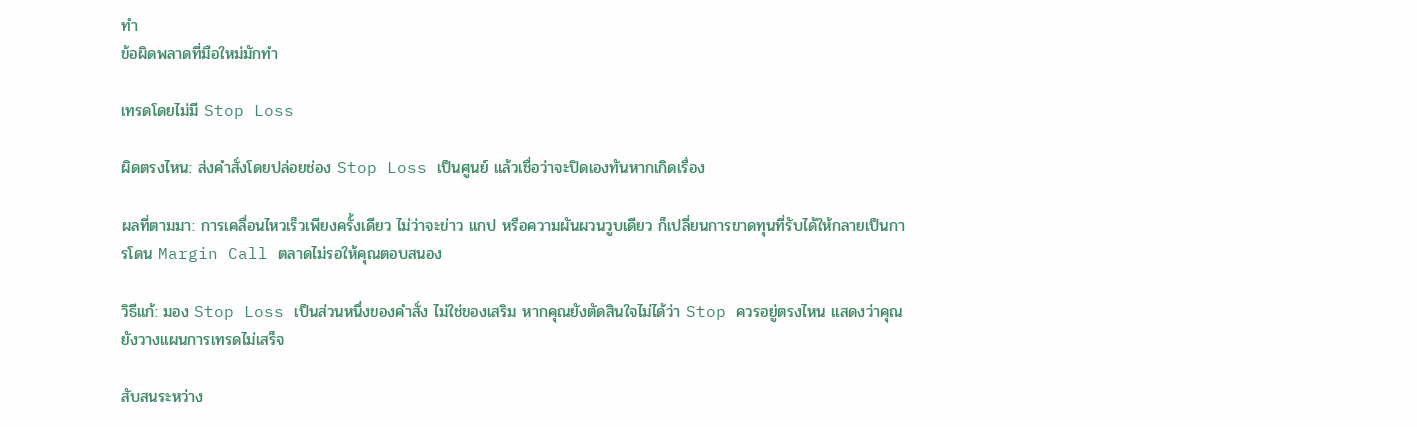ทำ
ข้อผิดพลาดที่มือใหม่มักทำ

เทรดโดยไม่มี Stop Loss

ผิดตรงไหน: ส่งคำสั่งโดยปล่อยช่อง Stop Loss เป็นศูนย์ แล้วเชื่อว่าจะปิดเองทันหากเกิดเรื่อง

ผลที่ตามมา: การเคลื่อนไหวเร็วเพียงครั้งเดียว ไม่ว่าจะข่าว แกป หรือความผันผวนวูบเดียว ก็เปลี่ยนการขาดทุนที่รับได้ให้กลายเป็นการโดน Margin Call ตลาดไม่รอให้คุณตอบสนอง

วิธีแก้: มอง Stop Loss เป็นส่วนหนึ่งของคำสั่ง ไม่ใช่ของเสริม หากคุณยังตัดสินใจไม่ได้ว่า Stop ควรอยู่ตรงไหน แสดงว่าคุณยังวางแผนการเทรดไม่เสร็จ

สับสนระหว่าง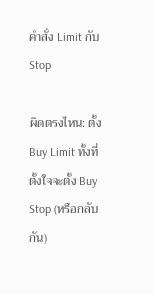คำสั่ง Limit กับ Stop

ผิดตรงไหน: ตั้ง Buy Limit ทั้งที่ตั้งใจจะตั้ง Buy Stop (หรือกลับกัน)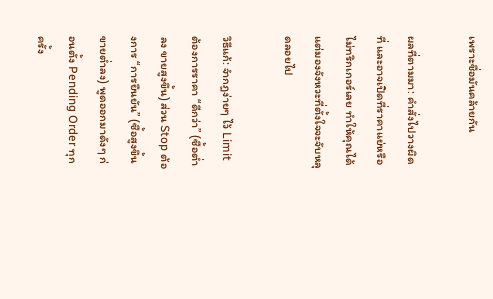เพราะชื่อมันคล้ายกัน

ผลที่ตามมา: คำสั่งไปวางผิดที่ และอาจเปิดที่ราคาแย่หรือไม่ทริกเกอร์เลย ทำให้คุณได้แต่มองจังหวะที่ตั้งใจจะจับหลุดลอยไป

วิธีแก้: จำกฎง่ายๆ ไว้ Limit ต้องการราคา “ดีกว่า” (ซื้อต่ำลง ขายสูงขึ้น) ส่วน Stop ต้องการ “การยืนยัน” (ซื้อสูงขึ้น ขายต่ำลง) พูดออกมาดังๆ ก่อนตั้ง Pending Order ทุกครั้ง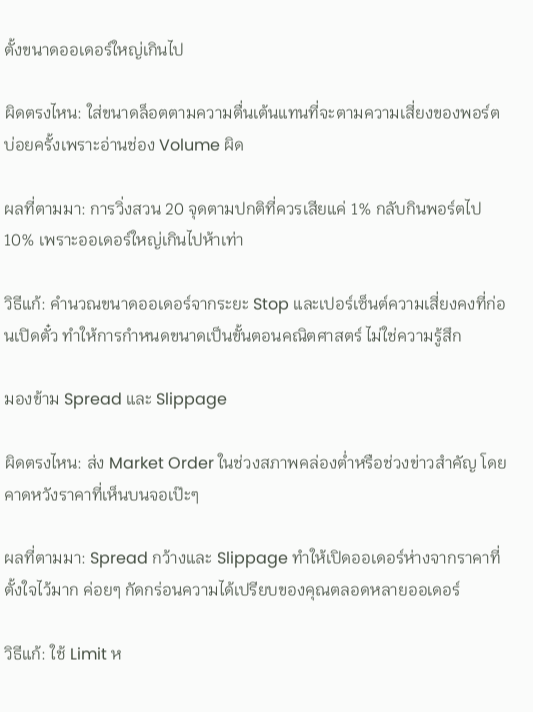ตั้งขนาดออเดอร์ใหญ่เกินไป

ผิดตรงไหน: ใส่ขนาดล็อตตามความตื่นเต้นแทนที่จะตามความเสี่ยงของพอร์ต บ่อยครั้งเพราะอ่านช่อง Volume ผิด

ผลที่ตามมา: การวิ่งสวน 20 จุดตามปกติที่ควรเสียแค่ 1% กลับกินพอร์ตไป 10% เพราะออเดอร์ใหญ่เกินไปห้าเท่า

วิธีแก้: คำนวณขนาดออเดอร์จากระยะ Stop และเปอร์เซ็นต์ความเสี่ยงคงที่ก่อนเปิดตั๋ว ทำให้การกำหนดขนาดเป็นขั้นตอนคณิตศาสตร์ ไม่ใช่ความรู้สึก

มองข้าม Spread และ Slippage

ผิดตรงไหน: ส่ง Market Order ในช่วงสภาพคล่องต่ำหรือช่วงข่าวสำคัญ โดยคาดหวังราคาที่เห็นบนจอเป๊ะๆ

ผลที่ตามมา: Spread กว้างและ Slippage ทำให้เปิดออเดอร์ห่างจากราคาที่ตั้งใจไว้มาก ค่อยๆ กัดกร่อนความได้เปรียบของคุณตลอดหลายออเดอร์

วิธีแก้: ใช้ Limit ห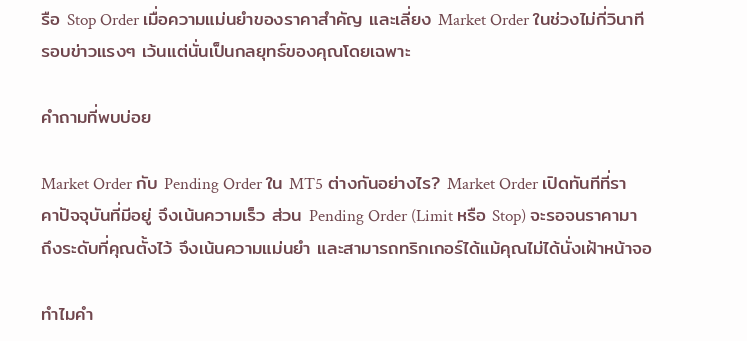รือ Stop Order เมื่อความแม่นยำของราคาสำคัญ และเลี่ยง Market Order ในช่วงไม่กี่วินาทีรอบข่าวแรงๆ เว้นแต่นั่นเป็นกลยุทธ์ของคุณโดยเฉพาะ

คำถามที่พบบ่อย

Market Order กับ Pending Order ใน MT5 ต่างกันอย่างไร? Market Order เปิดทันทีที่ราคาปัจจุบันที่มีอยู่ จึงเน้นความเร็ว ส่วน Pending Order (Limit หรือ Stop) จะรอจนราคามาถึงระดับที่คุณตั้งไว้ จึงเน้นความแม่นยำ และสามารถทริกเกอร์ได้แม้คุณไม่ได้นั่งเฝ้าหน้าจอ

ทำไมคำ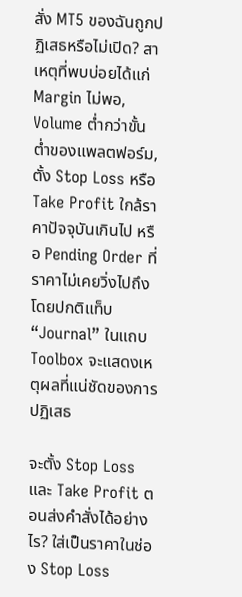สั่ง MT5 ของฉันถูกปฏิเสธหรือไม่เปิด? สาเหตุที่พบบ่อยได้แก่ Margin ไม่พอ, Volume ต่ำกว่าขั้นต่ำของแพลตฟอร์ม, ตั้ง Stop Loss หรือ Take Profit ใกล้ราคาปัจจุบันเกินไป หรือ Pending Order ที่ราคาไม่เคยวิ่งไปถึง โดยปกติแท็บ “Journal” ในแถบ Toolbox จะแสดงเหตุผลที่แน่ชัดของการปฏิเสธ

จะตั้ง Stop Loss และ Take Profit ตอนส่งคำสั่งได้อย่างไร? ใส่เป็นราคาในช่อง Stop Loss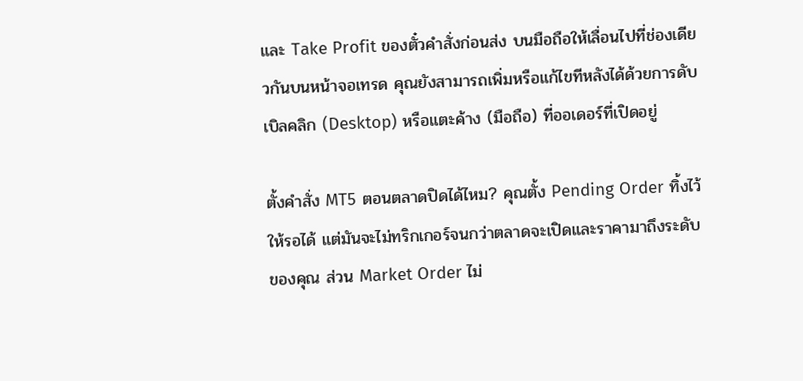และ Take Profit ของตั๋วคำสั่งก่อนส่ง บนมือถือให้เลื่อนไปที่ช่องเดียวกันบนหน้าจอเทรด คุณยังสามารถเพิ่มหรือแก้ไขทีหลังได้ด้วยการดับเบิลคลิก (Desktop) หรือแตะค้าง (มือถือ) ที่ออเดอร์ที่เปิดอยู่

ตั้งคำสั่ง MT5 ตอนตลาดปิดได้ไหม? คุณตั้ง Pending Order ทิ้งไว้ให้รอได้ แต่มันจะไม่ทริกเกอร์จนกว่าตลาดจะเปิดและราคามาถึงระดับของคุณ ส่วน Market Order ไม่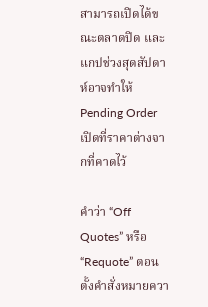สามารถเปิดได้ขณะตลาดปิด และแกปช่วงสุดสัปดาห์อาจทำให้ Pending Order เปิดที่ราคาต่างจากที่คาดไว้

คำว่า “Off Quotes” หรือ “Requote” ตอนตั้งคำสั่งหมายควา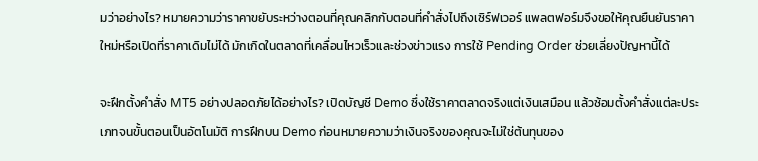มว่าอย่างไร? หมายความว่าราคาขยับระหว่างตอนที่คุณคลิกกับตอนที่คำสั่งไปถึงเซิร์ฟเวอร์ แพลตฟอร์มจึงขอให้คุณยืนยันราคาใหม่หรือเปิดที่ราคาเดิมไม่ได้ มักเกิดในตลาดที่เคลื่อนไหวเร็วและช่วงข่าวแรง การใช้ Pending Order ช่วยเลี่ยงปัญหานี้ได้

จะฝึกตั้งคำสั่ง MT5 อย่างปลอดภัยได้อย่างไร? เปิดบัญชี Demo ซึ่งใช้ราคาตลาดจริงแต่เงินเสมือน แล้วซ้อมตั้งคำสั่งแต่ละประเภทจนขั้นตอนเป็นอัตโนมัติ การฝึกบน Demo ก่อนหมายความว่าเงินจริงของคุณจะไม่ใช่ต้นทุนของ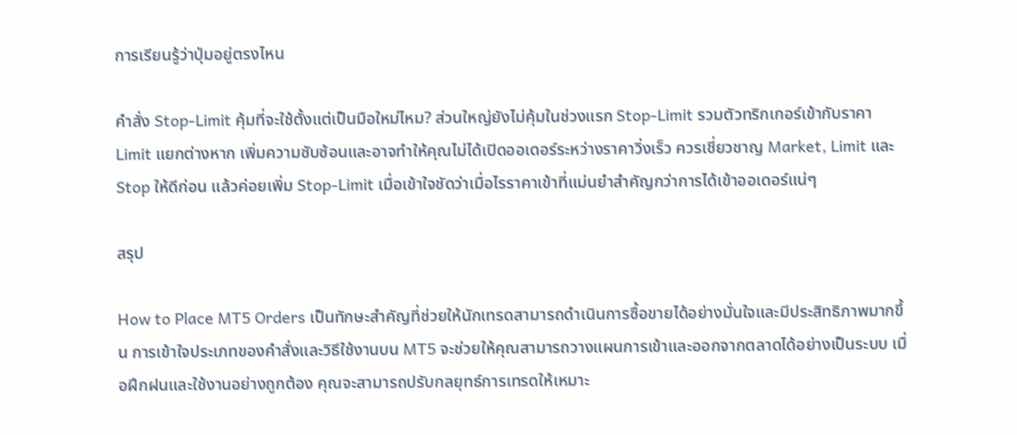การเรียนรู้ว่าปุ่มอยู่ตรงไหน

คำสั่ง Stop-Limit คุ้มที่จะใช้ตั้งแต่เป็นมือใหม่ไหม? ส่วนใหญ่ยังไม่คุ้มในช่วงแรก Stop-Limit รวมตัวทริกเกอร์เข้ากับราคา Limit แยกต่างหาก เพิ่มความซับซ้อนและอาจทำให้คุณไม่ได้เปิดออเดอร์ระหว่างราคาวิ่งเร็ว ควรเชี่ยวชาญ Market, Limit และ Stop ให้ดีก่อน แล้วค่อยเพิ่ม Stop-Limit เมื่อเข้าใจชัดว่าเมื่อไรราคาเข้าที่แม่นยำสำคัญกว่าการได้เข้าออเดอร์แน่ๆ

สรุป

How to Place MT5 Orders เป็นทักษะสำคัญที่ช่วยให้นักเทรดสามารถดำเนินการซื้อขายได้อย่างมั่นใจและมีประสิทธิภาพมากขึ้น การเข้าใจประเภทของคำสั่งและวิธีใช้งานบน MT5 จะช่วยให้คุณสามารถวางแผนการเข้าและออกจากตลาดได้อย่างเป็นระบบ เมื่อฝึกฝนและใช้งานอย่างถูกต้อง คุณจะสามารถปรับกลยุทธ์การเทรดให้เหมาะ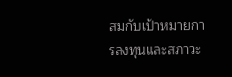สมกับเป้าหมายการลงทุนและสภาวะ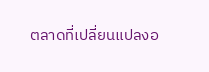ตลาดที่เปลี่ยนแปลงอ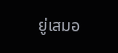ยู่เสมอ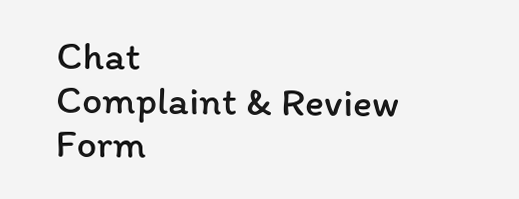Chat
Complaint & Review Form